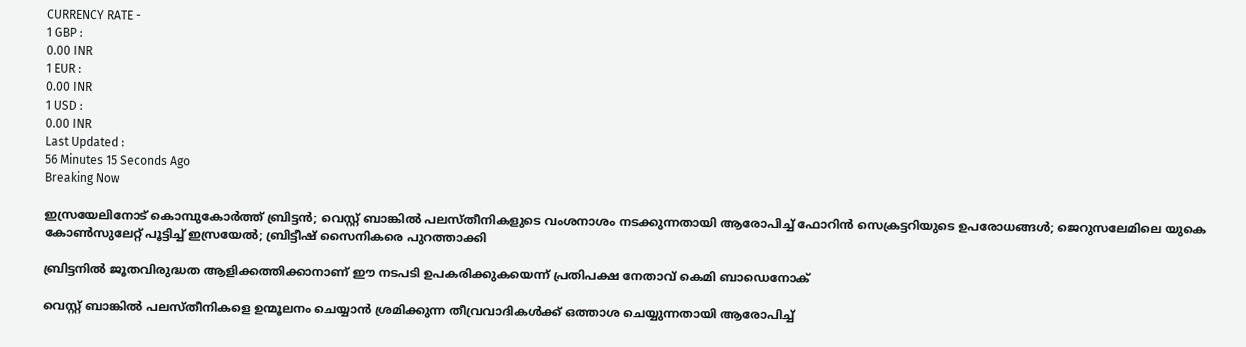CURRENCY RATE -
1 GBP :
0.00 INR
1 EUR :
0.00 INR
1 USD :
0.00 INR
Last Updated :
56 Minutes 15 Seconds Ago
Breaking Now

ഇസ്രയേലിനോട് കൊമ്പുകോര്‍ത്ത് ബ്രിട്ടന്‍; വെസ്റ്റ് ബാങ്കില്‍ പലസ്തീനികളുടെ വംശനാശം നടക്കുന്നതായി ആരോപിച്ച് ഫോറിന്‍ സെക്രട്ടറിയുടെ ഉപരോധങ്ങള്‍; ജെറുസലേമിലെ യുകെ കോണ്‍സുലേറ്റ് പൂട്ടിച്ച് ഇസ്രയേല്‍; ബ്രിട്ടീഷ് സൈനികരെ പുറത്താക്കി

ബ്രിട്ടനില്‍ ജൂതവിരുദ്ധത ആളിക്കത്തിക്കാനാണ് ഈ നടപടി ഉപകരിക്കുകയെന്ന് പ്രതിപക്ഷ നേതാവ് കെമി ബാഡെനോക്

വെസ്റ്റ് ബാങ്കില്‍ പലസ്തീനികളെ ഉന്മൂലനം ചെയ്യാന്‍ ശ്രമിക്കുന്ന തീവ്രവാദികള്‍ക്ക് ഒത്താശ ചെയ്യുന്നതായി ആരോപിച്ച്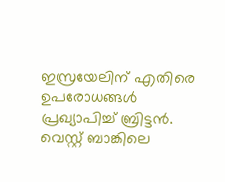ഇസ്രയേലിന് എതിരെ ഉപരോധങ്ങള്‍ പ്രഖ്യാപിച്ച് ബ്രിട്ടന്‍. വെസ്റ്റ് ബാങ്കിലെ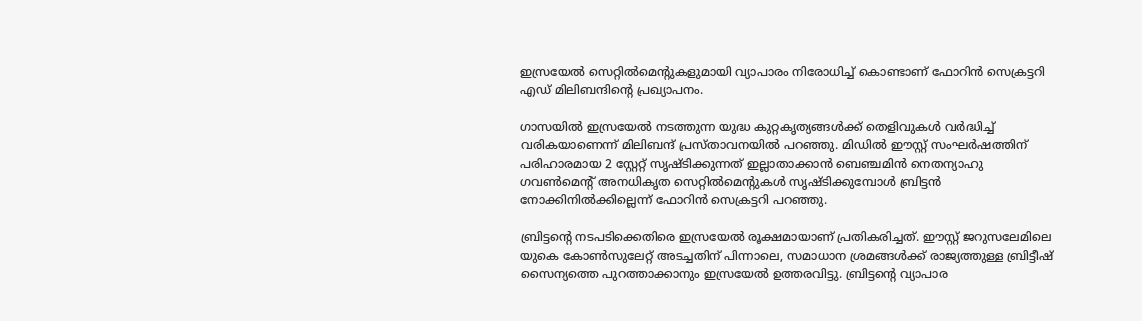ഇസ്രയേല്‍ സെറ്റില്‍മെന്റുകളുമായി വ്യാപാരം നിരോധിച്ച് കൊണ്ടാണ് ഫോറിന്‍ സെക്രട്ടറി എഡ് മിലിബന്ദിന്റെ പ്രഖ്യാപനം.

ഗാസയില്‍ ഇസ്രയേല്‍ നടത്തുന്ന യുദ്ധ കുറ്റകൃത്യങ്ങള്‍ക്ക് തെളിവുകള്‍ വര്‍ദ്ധിച്ച് വരികയാണെന്ന് മിലിബന്ദ് പ്രസ്താവനയില്‍ പറഞ്ഞു. മിഡില്‍ ഈസ്റ്റ് സംഘര്‍ഷത്തിന് പരിഹാരമായ 2 സ്റ്റേറ്റ് സൃഷ്ടിക്കുന്നത് ഇല്ലാതാക്കാന്‍ ബെഞ്ചമിന്‍ നെതന്യാഹു ഗവണ്‍മെന്റ് അനധികൃത സെറ്റില്‍മെന്റുകള്‍ സൃഷ്ടിക്കുമ്പോള്‍ ബ്രിട്ടന്‍ നോക്കിനില്‍ക്കില്ലെന്ന് ഫോറിന്‍ സെക്രട്ടറി പറഞ്ഞു.

ബ്രിട്ടന്റെ നടപടിക്കെതിരെ ഇസ്രയേല്‍ രൂക്ഷമായാണ് പ്രതികരിച്ചത്. ഈസ്റ്റ് ജറുസലേമിലെ യുകെ കോണ്‍സുലേറ്റ് അടച്ചതിന് പിന്നാലെ, സമാധാന ശ്രമങ്ങള്‍ക്ക് രാജ്യത്തുള്ള ബ്രിട്ടീഷ് സൈന്യത്തെ പുറത്താക്കാനും ഇസ്രയേല്‍ ഉത്തരവിട്ടു. ബ്രിട്ടന്റെ വ്യാപാര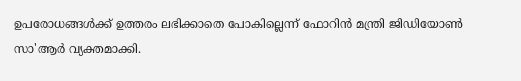ഉപരോധങ്ങള്‍ക്ക് ഉത്തരം ലഭിക്കാതെ പോകില്ലെന്ന് ഫോറിന്‍ മന്ത്രി ജിഡിയോണ്‍ സാ'ആര്‍ വ്യക്തമാക്കി.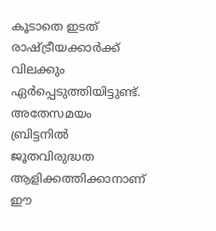കൂടാതെ ഇടത് രാഷ്ട്രീയക്കാര്‍ക്ക് വിലക്കും ഏര്‍പ്പെടുത്തിയിട്ടുണ്ട്. അതേസമയം ബ്രിട്ടനില്‍ ജൂതവിരുദ്ധത ആളിക്കത്തിക്കാനാണ് ഈ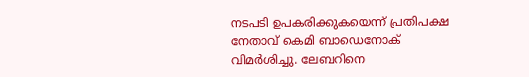നടപടി ഉപകരിക്കുകയെന്ന് പ്രതിപക്ഷ നേതാവ് കെമി ബാഡെനോക് വിമര്‍ശിച്ചു. ലേബറിനെ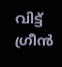വിട്ട് ഗ്രീന്‍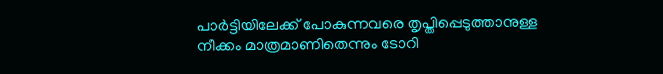പാര്‍ട്ടിയിലേക്ക് പോകുന്നവരെ തൃപ്തിപ്പെടുത്താനുള്ള നീക്കം മാത്രമാണിതെന്നും ടോറി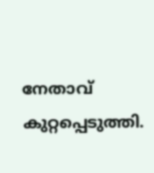നേതാവ് കുറ്റപ്പെടുത്തി.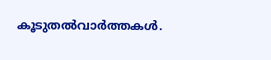കൂടുതല്‍വാര്‍ത്തകള്‍.